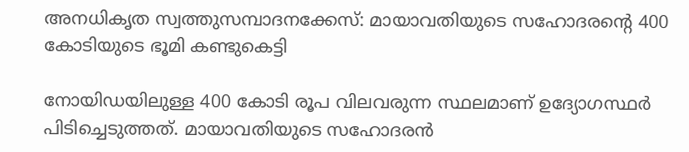അനധികൃത സ്വത്തുസമ്പാദനക്കേസ്: മായാവതിയുടെ സഹോദരന്റെ 400 കോടിയുടെ ഭൂമി കണ്ടുകെട്ടി

നോയിഡയിലുള്ള 400 കോടി രൂപ വിലവരുന്ന സ്ഥലമാണ് ഉദ്യോഗസ്ഥര്‍ പിടിച്ചെടുത്തത്. മായാവതിയുടെ സഹോദരന്‍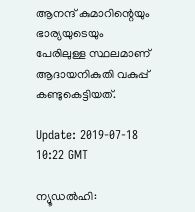ആനന്ദ് കുമാറിന്റെയും ഭാര്യയുടെയും പേരിലുള്ള സ്ഥലമാണ് ആദായനികുതി വകുപ്പ് കണ്ടുകെട്ടിയത്.

Update: 2019-07-18 10:22 GMT

ന്യൂഡല്‍ഹി: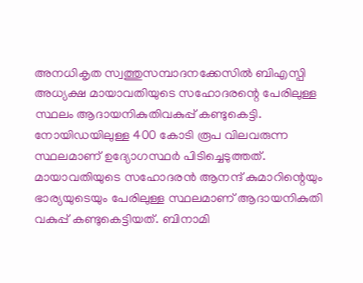അനധികൃത സ്വത്തുസമ്പാദനക്കേസില്‍ ബിഎസ്പി അധ്യക്ഷ മായാവതിയുടെ സഹോദരന്റെ പേരിലുള്ള സ്ഥലം ആദായനികുതിവകുപ്പ് കണ്ടുകെട്ടി. നോയിഡയിലുള്ള 400 കോടി രൂപ വിലവരുന്ന സ്ഥലമാണ് ഉദ്യോഗസ്ഥര്‍ പിടിച്ചെടുത്തത്. മായാവതിയുടെ സഹോദരന്‍ ആനന്ദ് കുമാറിന്റെയും ഭാര്യയുടെയും പേരിലുള്ള സ്ഥലമാണ് ആദായനികുതി വകുപ്പ് കണ്ടുകെട്ടിയത്. ബിനാമി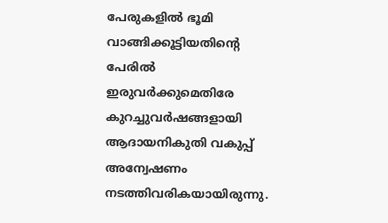പേരുകളില്‍ ഭൂമി വാങ്ങിക്കൂട്ടിയതിന്റെ പേരില്‍ ഇരുവര്‍ക്കുമെതിരേ കുറച്ചുവര്‍ഷങ്ങളായി ആദായനികുതി വകുപ്പ് അന്വേഷണം നടത്തിവരികയായിരുന്നു.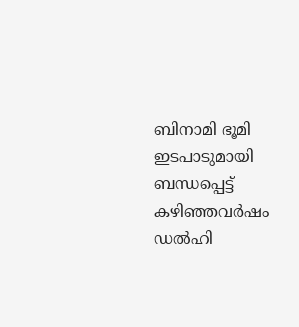ബിനാമി ഭൂമി ഇടപാടുമായി ബന്ധപ്പെട്ട് കഴിഞ്ഞവര്‍ഷം ഡല്‍ഹി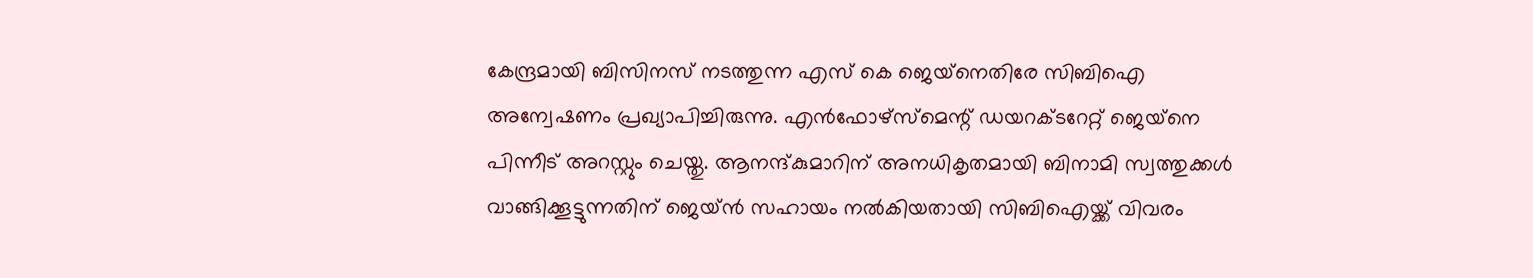കേന്ദ്രമായി ബിസിനസ് നടത്തുന്ന എസ് കെ ജെയ്‌നെതിരേ സിബിഐ അന്വേഷണം പ്രഖ്യാപിച്ചിരുന്നു. എന്‍ഫോഴ്‌സ്‌മെന്റ് ഡയറക്ടറേറ്റ് ജെയ്‌നെ പിന്നീട് അറസ്റ്റും ചെയ്തു. ആനന്ദ്കുമാറിന് അനധികൃതമായി ബിനാമി സ്വത്തുക്കള്‍ വാങ്ങിക്കൂട്ടുന്നതിന് ജെയ്ന്‍ സഹായം നല്‍കിയതായി സിബിഐയ്ക്ക് വിവരം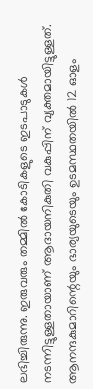ലഭിച്ചിരുന്നു. ഇരുവരും തമ്മില്‍ കോടികളുടെ ഇടപാടുകള്‍ നടന്നിട്ടുള്ളതായാണ് ആദായനികുതി വകുപ്പിന് വ്യക്തമായിട്ടുള്ളത്. ആനന്ദകുമാറിന്റെയും ഭാര്യയുടെയും ഉടമസ്ഥതയില്‍ 12 ഓളം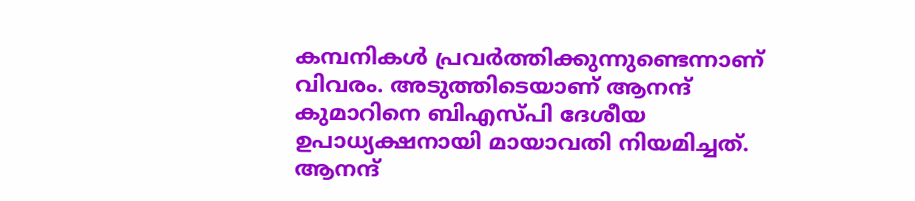കമ്പനികള്‍ പ്രവര്‍ത്തിക്കുന്നുണ്ടെന്നാണ് വിവരം. അടുത്തിടെയാണ് ആനന്ദ് കുമാറിനെ ബിഎസ്പി ദേശീയ ഉപാധ്യക്ഷനായി മായാവതി നിയമിച്ചത്. ആനന്ദ്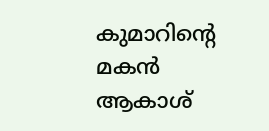കുമാറിന്റെ മകന്‍ ആകാശ്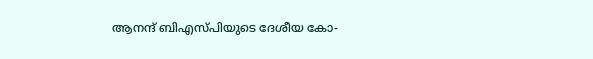ആനന്ദ് ബിഎസ്പിയുടെ ദേശീയ കോ-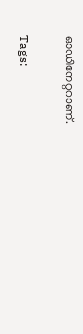ഓഡിനേറ്ററാണ്.

Tags: